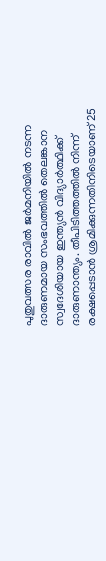പുതുവത്സര രാവിൽ ജർമനിയിൽ നടന്ന ദാരുണമായ സംഭവത്തിൽ തെലങ്കാന സ്വദേശിയായ ഇന്ത്യൻ വിദ്യാർത്ഥിക്ക് ദാരുണാന്ത്യം. തീപിടിത്തത്തിൽ നിന്ന് രക്ഷപ്പെടാൻ ശ്രമിക്കുന്നതിനിടെയാണ് 25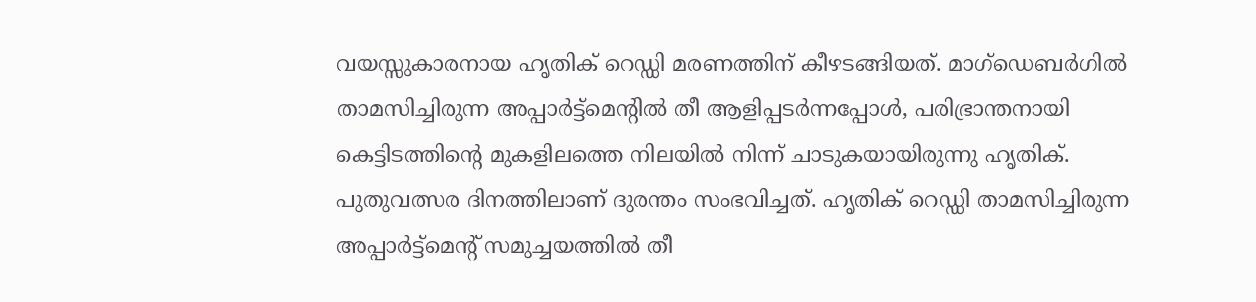വയസ്സുകാരനായ ഹൃതിക് റെഡ്ഡി മരണത്തിന് കീഴടങ്ങിയത്. മാഗ്ഡെബർഗിൽ താമസിച്ചിരുന്ന അപ്പാർട്ട്മെൻ്റിൽ തീ ആളിപ്പടർന്നപ്പോൾ, പരിഭ്രാന്തനായി കെട്ടിടത്തിൻ്റെ മുകളിലത്തെ നിലയിൽ നിന്ന് ചാടുകയായിരുന്നു ഹൃതിക്.
പുതുവത്സര ദിനത്തിലാണ് ദുരന്തം സംഭവിച്ചത്. ഹൃതിക് റെഡ്ഡി താമസിച്ചിരുന്ന അപ്പാർട്ട്മെൻ്റ് സമുച്ചയത്തിൽ തീ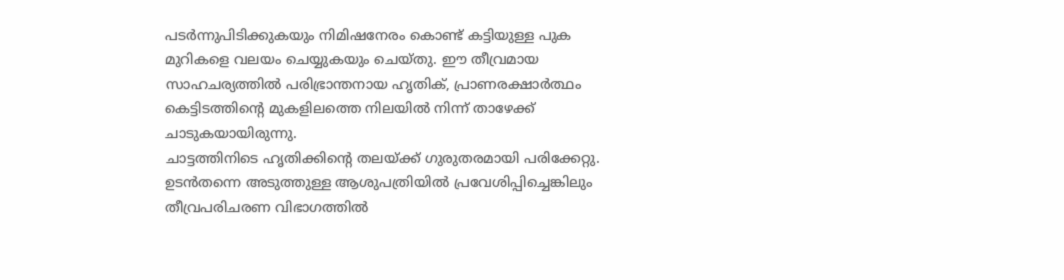പടർന്നുപിടിക്കുകയും നിമിഷനേരം കൊണ്ട് കട്ടിയുള്ള പുക മുറികളെ വലയം ചെയ്യുകയും ചെയ്തു. ഈ തീവ്രമായ സാഹചര്യത്തിൽ പരിഭ്രാന്തനായ ഹൃതിക്, പ്രാണരക്ഷാർത്ഥം കെട്ടിടത്തിൻ്റെ മുകളിലത്തെ നിലയിൽ നിന്ന് താഴേക്ക് ചാടുകയായിരുന്നു.
ചാട്ടത്തിനിടെ ഹൃതിക്കിൻ്റെ തലയ്ക്ക് ഗുരുതരമായി പരിക്കേറ്റു. ഉടൻതന്നെ അടുത്തുള്ള ആശുപത്രിയിൽ പ്രവേശിപ്പിച്ചെങ്കിലും തീവ്രപരിചരണ വിഭാഗത്തിൽ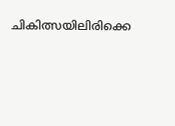ചികിത്സയിലിരിക്കെ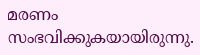മരണം സംഭവിക്കുകയായിരുന്നു.